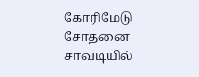கோரிமேடு சோதனை சாவடியில்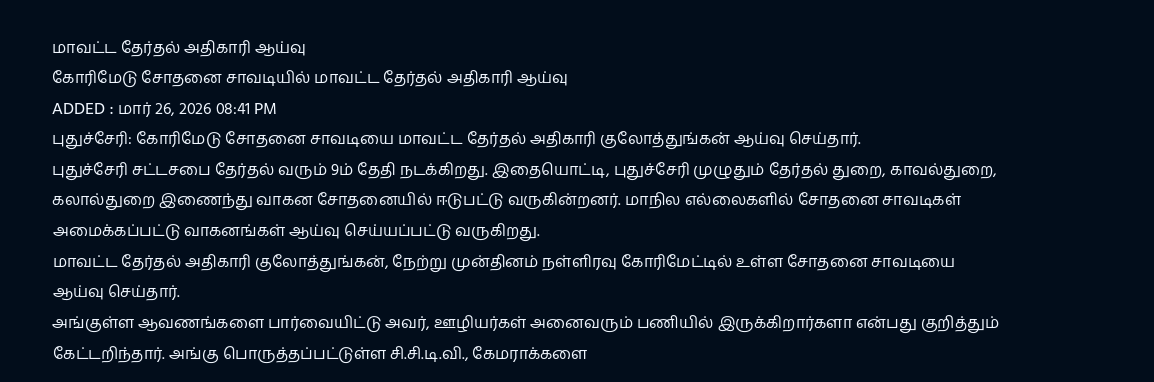மாவட்ட தேர்தல் அதிகாரி ஆய்வு
கோரிமேடு சோதனை சாவடியில் மாவட்ட தேர்தல் அதிகாரி ஆய்வு
ADDED : மார் 26, 2026 08:41 PM
புதுச்சேரி: கோரிமேடு சோதனை சாவடியை மாவட்ட தேர்தல் அதிகாரி குலோத்துங்கன் ஆய்வு செய்தார்.
புதுச்சேரி சட்டசபை தேர்தல் வரும் 9ம் தேதி நடக்கிறது. இதையொட்டி, புதுச்சேரி முழுதும் தேர்தல் துறை, காவல்துறை, கலால்துறை இணைந்து வாகன சோதனையில் ஈடுபட்டு வருகின்றனர். மாநில எல்லைகளில் சோதனை சாவடிகள் அமைக்கப்பட்டு வாகனங்கள் ஆய்வு செய்யப்பட்டு வருகிறது.
மாவட்ட தேர்தல் அதிகாரி குலோத்துங்கன், நேற்று முன்தினம் நள்ளிரவு கோரிமேட்டில் உள்ள சோதனை சாவடியை ஆய்வு செய்தார்.
அங்குள்ள ஆவணங்களை பார்வையிட்டு அவர், ஊழியர்கள் அனைவரும் பணியில் இருக்கிறார்களா என்பது குறித்தும் கேட்டறிந்தார். அங்கு பொருத்தப்பட்டுள்ள சி.சி.டி.வி., கேமராக்களை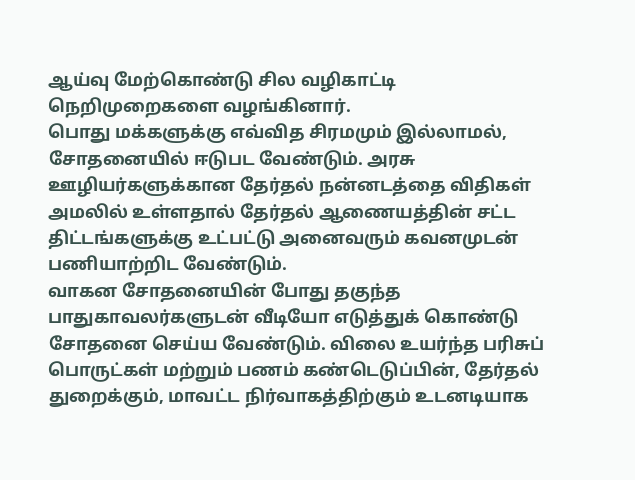ஆய்வு மேற்கொண்டு சில வழிகாட்டி நெறிமுறைகளை வழங்கினார்.
பொது மக்களுக்கு எவ்வித சிரமமும் இல்லாமல், சோதனையில் ஈடுபட வேண்டும். அரசு ஊழியர்களுக்கான தேர்தல் நன்னடத்தை விதிகள் அமலில் உள்ளதால் தேர்தல் ஆணையத்தின் சட்ட திட்டங்களுக்கு உட்பட்டு அனைவரும் கவனமுடன் பணியாற்றிட வேண்டும்.
வாகன சோதனையின் போது தகுந்த பாதுகாவலர்களுடன் வீடியோ எடுத்துக் கொண்டு சோதனை செய்ய வேண்டும். விலை உயர்ந்த பரிசுப் பொருட்கள் மற்றும் பணம் கண்டெடுப்பின், தேர்தல் துறைக்கும், மாவட்ட நிர்வாகத்திற்கும் உடனடியாக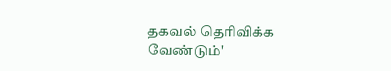தகவல் தெரிவிக்க வேண்டும்'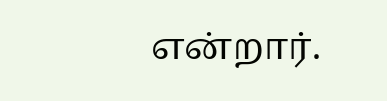என்றார்.